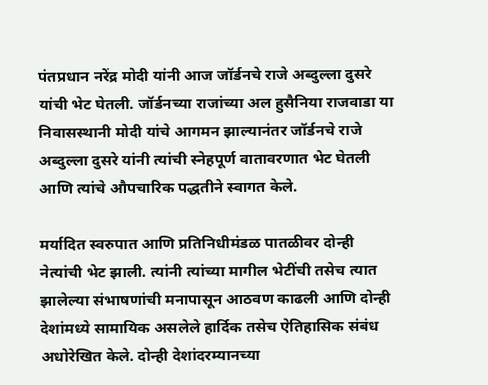पंतप्रधान नरेंद्र मोदी यांनी आज जॉर्डनचे राजे अब्दुल्ला दुसरे यांची भेट घेतली. जॉर्डनच्या राजांच्या अल हुसैनिया राजवाडा या निवासस्थानी मोदी यांचे आगमन झाल्यानंतर जॉर्डनचे राजे अब्दुल्ला दुसरे यांनी त्यांची स्नेहपूर्ण वातावरणात भेट घेतली आणि त्यांचे औपचारिक पद्धतीने स्वागत केले.

मर्यादित स्वरुपात आणि प्रतिनिधीमंडळ पातळीवर दोन्ही नेत्यांची भेट झाली. त्यांनी त्यांच्या मागील भेटींची तसेच त्यात झालेल्या संभाषणांची मनापासून आठवण काढली आणि दोन्ही देशांमध्ये सामायिक असलेले हार्दिक तसेच ऐतिहासिक संबंध अधोरेखित केले. दोन्ही देशांदरम्यानच्या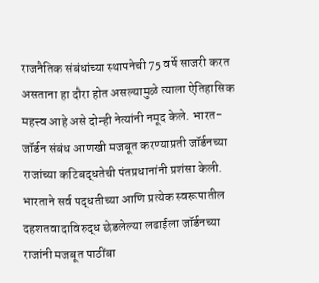राजनैतिक संबंधांच्या स्थापनेची 75 वर्षे साजरी करत असताना हा दौरा होत असल्यामुळे त्याला ऐतिहासिक महत्त्व आहे असे दोन्ही नेत्यांनी नमूद केले. भारत-जॉर्डन संबंध आणखी मजबूत करण्याप्रती जॉर्डनच्या राजांच्या कटिबद्धतेची पंतप्रधानांनी प्रशंसा केली. भारताने सर्व पद्धतीच्या आणि प्रत्येक स्वरूपातील दहशतवादाविरुद्ध छेडलेल्या लढाईला जॉर्डनच्या राजांनी मजबूत पाठींबा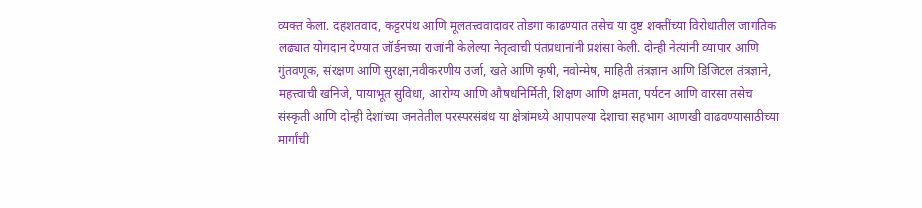व्यक्त केला. दहशतवाद, कट्टरपंथ आणि मूलतत्त्ववादावर तोडगा काढण्यात तसेच या दुष्ट शक्तींच्या विरोधातील जागतिक लढ्यात योगदान देण्यात जॉर्डनच्या राजांनी केलेल्या नेतृत्वाची पंतप्रधानांनी प्रशंसा केली. दोन्ही नेत्यांनी व्यापार आणि गुंतवणूक, संरक्षण आणि सुरक्षा,नवीकरणीय उर्जा, खते आणि कृषी, नवोन्मेष, माहिती तंत्रज्ञान आणि डिजिटल तंत्रज्ञाने, महत्त्वाची खनिजे, पायाभूत सुविधा, आरोग्य आणि औषधनिर्मिती, शिक्षण आणि क्षमता, पर्यटन आणि वारसा तसेच संस्कृती आणि दोन्ही देशांच्या जनतेतील परस्परसंबंध या क्षेत्रांमध्ये आपापल्या देशाचा सहभाग आणखी वाढवण्यासाठीच्या मार्गांची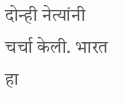दोन्ही नेत्यांनी चर्चा केली. भारत हा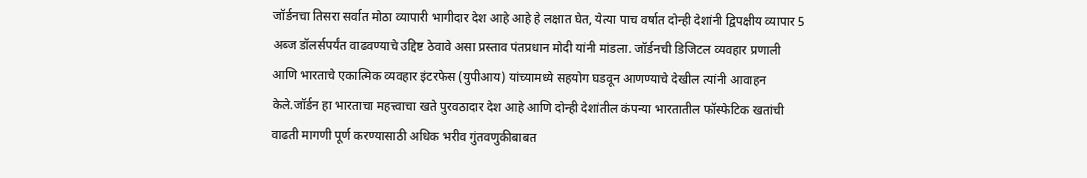जॉर्डनचा तिसरा सर्वात मोठा व्यापारी भागीदार देश आहे आहे हे लक्षात घेत, येत्या पाच वर्षात दोन्ही देशांनी द्विपक्षीय व्यापार 5 अब्ज डॉलर्सपर्यंत वाढवण्याचे उद्दिष्ट ठेवावे असा प्रस्ताव पंतप्रधान मोदी यांनी मांडला. जॉर्डनची डिजिटल व्यवहार प्रणाली आणि भारताचे एकात्मिक व्यवहार इंटरफेस (युपीआय) यांच्यामध्ये सहयोग घडवून आणण्याचे देखील त्यांनी आवाहन केले.जॉर्डन हा भारताचा महत्त्वाचा खते पुरवठादार देश आहे आणि दोन्ही देशांतील कंपन्या भारतातील फॉस्फेटिक खतांची वाढती मागणी पूर्ण करण्यासाठी अधिक भरीव गुंतवणुकीबाबत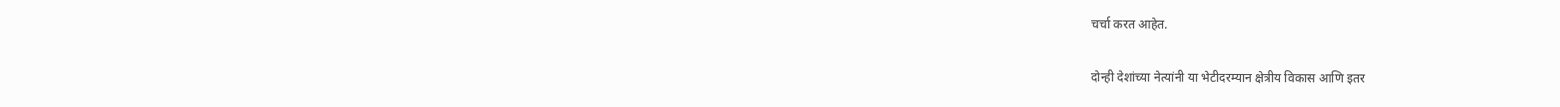चर्चा करत आहेत.

दोन्ही देशांच्या नेत्यांनी या भेटीदरम्यान क्षेत्रीय विकास आणि इतर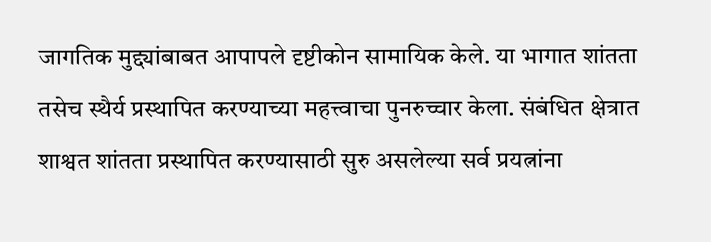जागतिक मुद्द्यांबाबत आपापले दृष्टीकोन सामायिक केले. या भागात शांतता तसेच स्थैर्य प्रस्थापित करण्याच्या महत्त्वाचा पुनरुच्चार केला. संबंधित क्षेत्रात शाश्वत शांतता प्रस्थापित करण्यासाठी सुरु असलेल्या सर्व प्रयत्नांना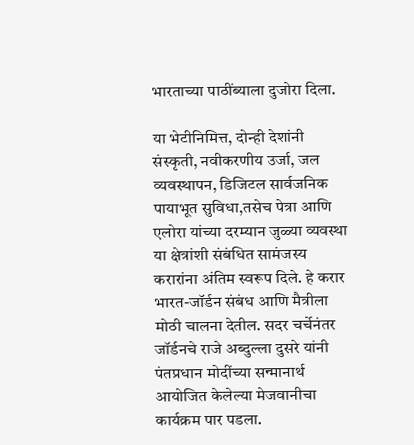भारताच्या पाठींब्याला दुजोरा दिला.

या भेटीनिमित्त, दोन्ही देशांनी संस्कृती, नवीकरणीय उर्जा, जल व्यवस्थापन, डिजिटल सार्वजनिक पायाभूत सुविधा,तसेच पेत्रा आणि एलोरा यांच्या दरम्यान जुळ्या व्यवस्था या क्षेत्रांशी संबंधित सामंजस्य करारांना अंतिम स्वरूप दिले. हे करार भारत-जॉर्डन संबंध आणि मैत्रीला मोठी चालना देतील. सदर चर्चेनंतर जॉर्डनचे राजे अब्दुल्ला दुसरे यांनी पंतप्रधान मोदींच्या सन्मानार्थ आयोजित केलेल्या मेजवानीचा कार्यक्रम पार पडला.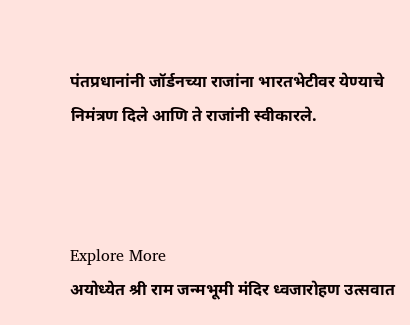पंतप्रधानांनी जॉर्डनच्या राजांना भारतभेटीवर येण्याचे निमंत्रण दिले आणि ते राजांनी स्वीकारले.



Explore More
अयोध्येत श्री राम जन्मभूमी मंदिर ध्वजारोहण उत्सवात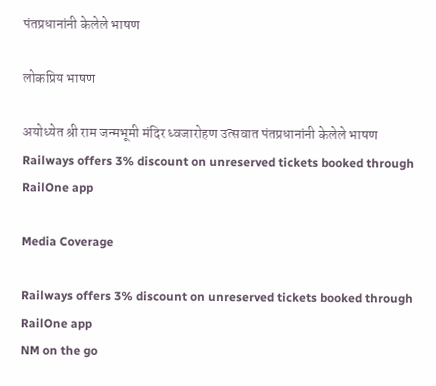पंतप्रधानांनी केलेले भाषण

लोकप्रिय भाषण

अयोध्येत श्री राम जन्मभूमी मंदिर ध्वजारोहण उत्सवात पंतप्रधानांनी केलेले भाषण
Railways offers 3% discount on unreserved tickets booked through RailOne app

Media Coverage

Railways offers 3% discount on unreserved tickets booked through RailOne app
NM on the go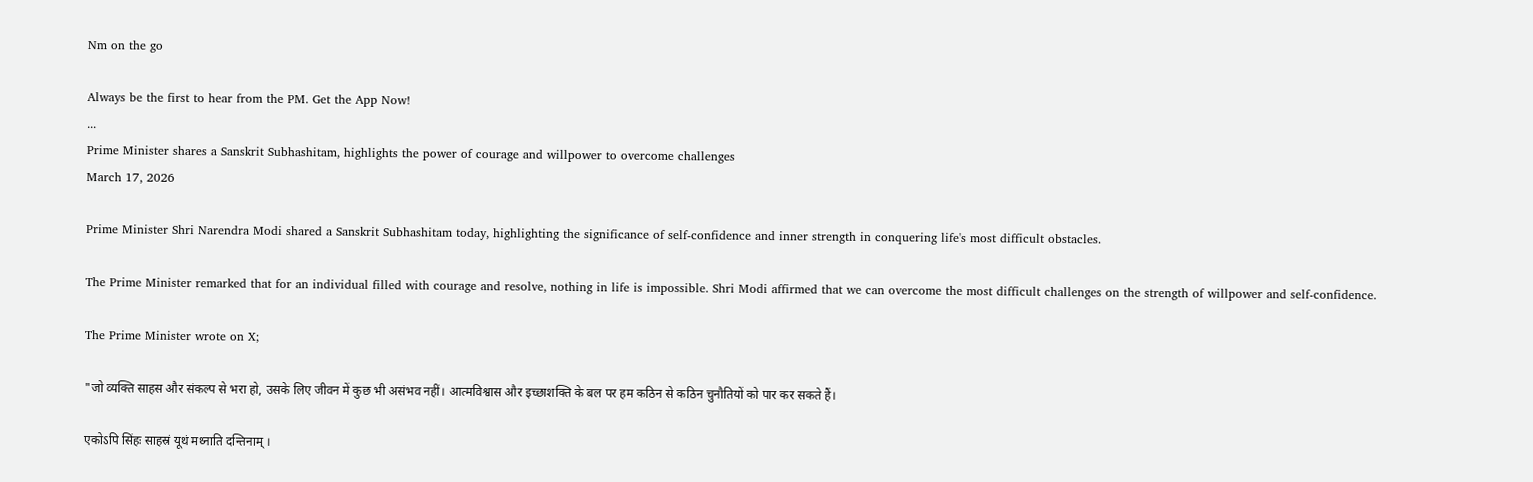Nm on the go

Always be the first to hear from the PM. Get the App Now!
...
Prime Minister shares a Sanskrit Subhashitam, highlights the power of courage and willpower to overcome challenges
March 17, 2026

Prime Minister Shri Narendra Modi shared a Sanskrit Subhashitam today, highlighting the significance of self-confidence and inner strength in conquering life's most difficult obstacles.

The Prime Minister remarked that for an individual filled with courage and resolve, nothing in life is impossible. Shri Modi affirmed that we can overcome the most difficult challenges on the strength of willpower and self-confidence.

The Prime Minister wrote on X;

"जो व्यक्ति साहस और संकल्प से भरा हो, उसके लिए जीवन में कुछ भी असंभव नहीं। आत्मविश्वास और इच्छाशक्ति के बल पर हम कठिन से कठिन चुनौतियों को पार कर सकते हैं।

एकोऽपि सिंहः साहस्रं यूथं मथ्नाति दन्तिनाम् ।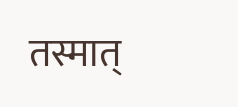तस्मात्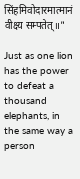सिंहमिवोदारमात्मानं वीक्ष्य सम्पतेत्॥"

Just as one lion has the power to defeat a thousand elephants, in the same way a person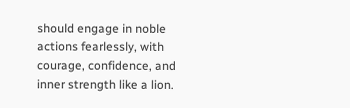should engage in noble actions fearlessly, with courage, confidence, and inner strength like a lion.